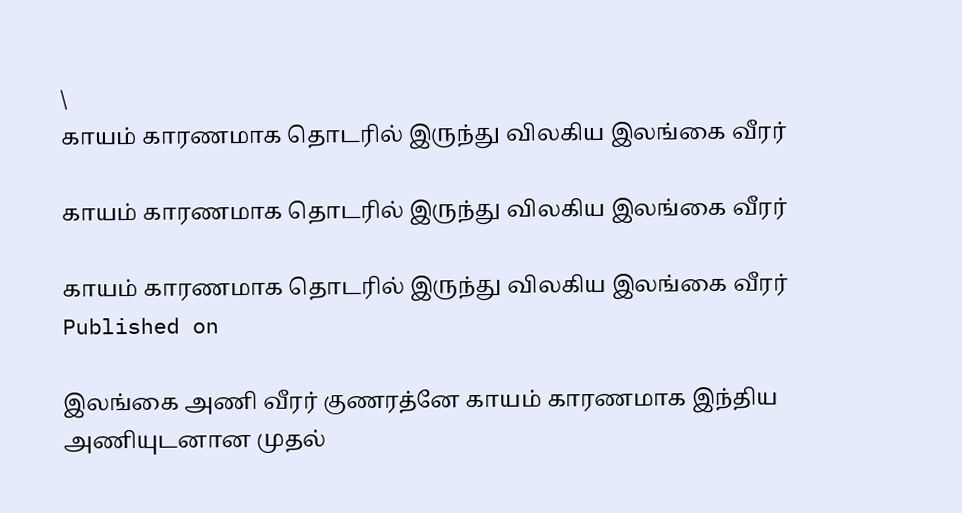\
காயம் காரணமாக தொடரில் இருந்து விலகிய இலங்கை வீரர்

காயம் காரணமாக தொடரில் இருந்து விலகிய இலங்கை வீரர்

காயம் காரணமாக தொடரில் இருந்து விலகிய இலங்கை வீரர்
Published on

இலங்கை அணி வீரர் குணரத்னே காயம் காரணமாக இந்திய அணியுடனான முதல்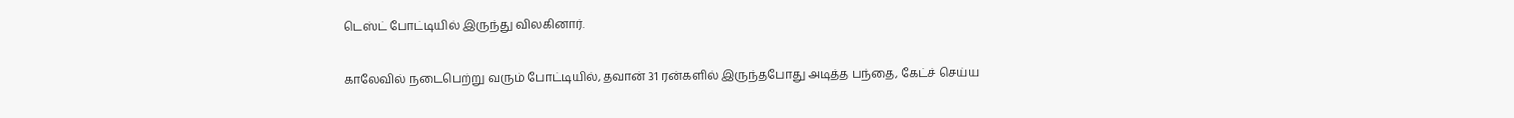டெஸ்ட் போட்டியில் இருந்து விலகினார்.

காலேவில் நடைபெற்று வரும் போட்டியில், தவான் 31 ரன்களில் இருந்தபோது அடித்த பந்தை, கேட்ச் செய்ய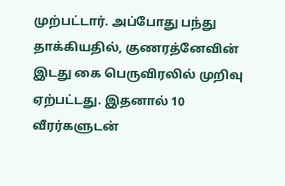முற்பட்டார். அப்போது பந்து தாக்கியதில், குணரத்னேவின் இடது கை பெருவிரலில் முறிவு ஏற்பட்டது. இதனால் 10 வீரர்களுடன்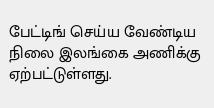பேட்டிங் செய்ய வேண்டிய நிலை இலங்கை அணிக்கு ஏற்பட்டுள்ளது.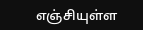எஞ்சியுள்ள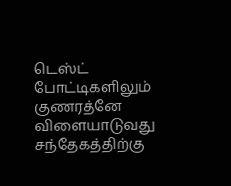டெஸ்ட் போட்டிகளிலும் குணரத்னே விளையாடுவது சந்தேகத்திற்கு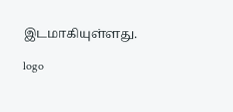இடமாகியுள்ளது.

logo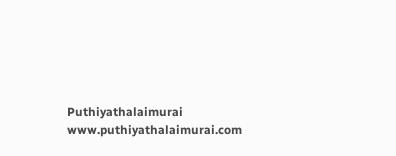Puthiyathalaimurai
www.puthiyathalaimurai.com